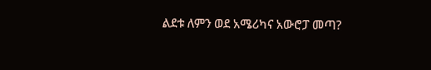ልደቱ ለምን ወደ አሜሪካና አውሮፓ መጣ?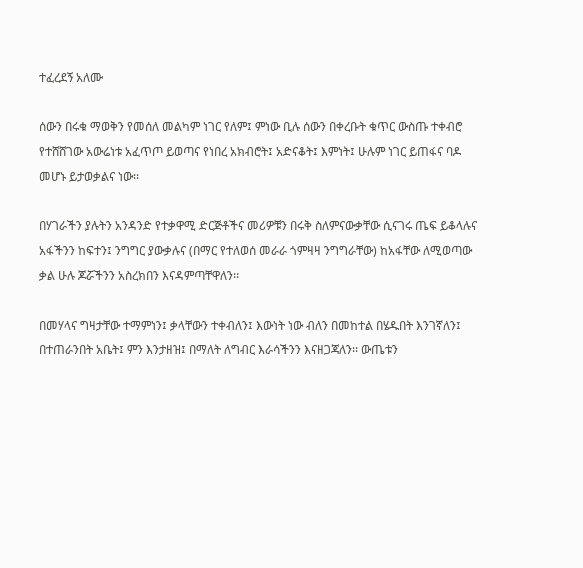ተፈረደኝ አለሙ

ሰውን በሩቁ ማወቅን የመሰለ መልካም ነገር የለም፤ ምነው ቢሉ ሰውን በቀረቡት ቁጥር ውስጡ ተቀብሮ የተሸሸገው አውሬነቱ አፈጥጦ ይወጣና የነበረ አክብሮት፤ አድናቆት፤ እምነት፤ ሁሉም ነገር ይጠፋና ባዶ መሆኑ ይታወቃልና ነው፡፡

በሃገራችን ያሉትን አንዳንድ የተቃዋሚ ድርጅቶችና መሪዎቹን በሩቅ ስለምናውቃቸው ሲናገሩ ጤፍ ይቆላሉና አፋችንን ከፍተን፤ ንግግር ያውቃሉና (በማር የተለወሰ መራራ ጎምዛዛ ንግግራቸው) ከአፋቸው ለሚወጣው ቃል ሁሉ ጆሯችንን አስረክበን እናዳምጣቸዋለን፡፡

በመሃላና ግዛታቸው ተማምነን፤ ቃላቸውን ተቀብለን፤ እውነት ነው ብለን በመከተል በሄዱበት እንገኛለን፤ በተጠራንበት አቤት፤ ምን እንታዘዝ፤ በማለት ለግብር እራሳችንን እናዘጋጃለን፡፡ ውጤቱን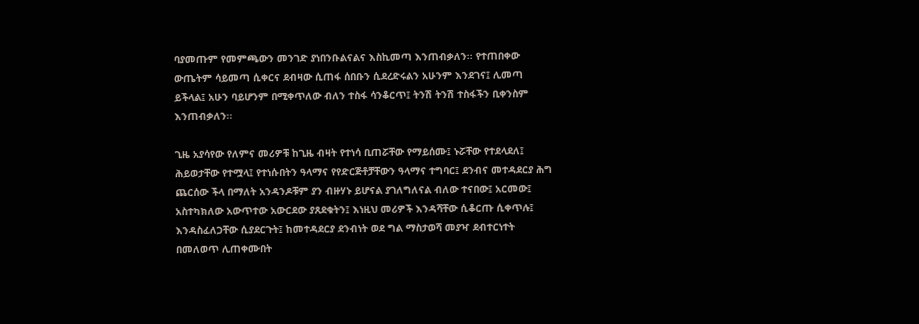ባያመጡም የመምጫውን መንገድ ያነበንቡልናልና እስኪመጣ እንጠብቃለን፡፡ የተጠበቀው ውጤትም ሳይመጣ ሲቀርና ደብዛው ሲጠፋ ሰበቡን ሲደረድሩልን አሁንም እንደገና፤ ሊመጣ ይችላል፤ አሁን ባይሆንም በሚቀጥለው ብለን ተስፋ ሳንቆርጥ፤ ትንሽ ትንሽ ተስፋችን ቢቀንስም እንጠብቃለን፡፡

ጊዜ አያሳየው የለምና መሪዎቹ ከጊዜ ብዛት የተነሳ ቢጠሯቸው የማይሰሙ፤ ኑሯቸው የተደላደለ፤ ሕይወታቸው የተሟላ፤ የተነሱበትን ዓላማና የየድርጅቶቻቸውን ዓላማና ተግባር፤ ደንብና መተዳደርያ ሕግ ጨርሰው ችላ በማለት አንዳንዶቹም ያን ብዙሃኑ ይሆናል ያገለግለናል ብለው ተናበው፤ አርመው፤ አስተካክለው አውጥተው አውርደው ያጸደቁትን፤ እነዚህ መሪዎች እንዳሻቸው ሲቆርጡ ሲቀጥሉ፤ እንዳስፈለጋቸው ሲያደርጉት፤ ከመተዳደርያ ደንብነት ወደ ግል ማስታወሻ መያዣ ደብተርነተት በመለወጥ ሊጠቀሙበት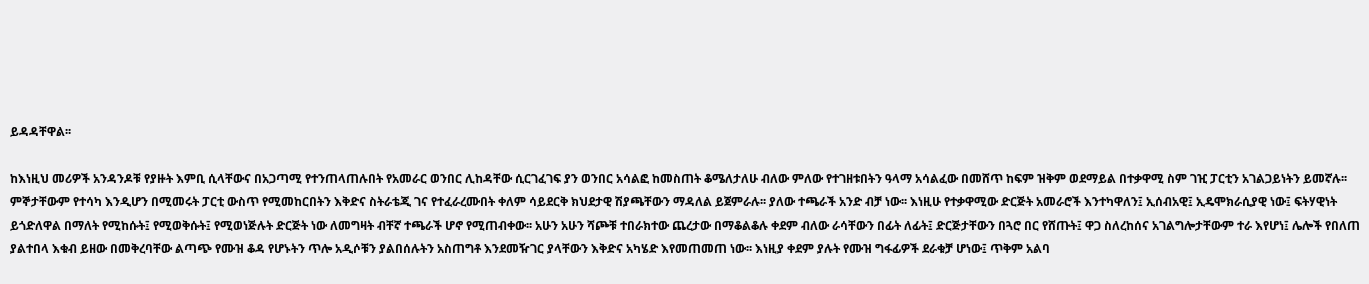ይዳዳቸዋል፡፡

ከእነዚህ መሪዎች አንዳንዶቹ የያዙት እምቢ ሲላቸውና በአጋጣሚ የተንጠላጠሉበት የአመራር ወንበር ሊከዳቸው ሲርገፈገፍ ያን ወንበር አሳልፎ ከመስጠት ቆሜለታለሁ ብለው ምለው የተገዘቱበትን ዓላማ አሳልፈው በመሸጥ ከፍም ዝቅም ወደማይል በተቃዋሚ ስም ገዢ ፓርቲን አገልጋይነትን ይመኛሉ፡፡ ምኞታቸውም የተሳካ እንዲሆን በሚመሩት ፓርቲ ውስጥ የሚመከርበትን እቅድና ስትራቴጂ ገና የተፈራረሙበት ቀለም ሳይደርቅ ክህደታዊ ሽያጫቸውን ማዳለል ይጀምራሉ፡፡ ያለው ተጫራች አንድ ብቻ ነው፡፡ እነዚሁ የተቃዋሚው ድርጅት አመራሮች እንተካዋለን፤ ኢሰብአዊ፤ ኢዴሞክራሲያዊ ነው፤ ፍትሃዊነት ይጎድለዋል በማለት የሚከሱት፤ የሚወቅሱት፤ የሚወነጅሉት ድርጅት ነው ለመግዛት ብቸኛ ተጫራች ሆኖ የሚጠብቀው፡፡ አሁን አሁን ሻጮቹ ተበራክተው ጨረታው በማቆልቆሉ ቀደም ብለው ራሳቸውን በፊት ለፊት፤ ድርጅታቸውን በጓሮ በር የሸጡት፤ ዋጋ ስለረከሰና አገልግሎታቸውም ተራ እየሆነ፤ ሌሎች የበለጠ ያልተበላ እቁብ ይዘው በመቅረባቸው ልጣጭ የሙዝ ቆዳ የሆኑትን ጥሎ አዲሶቹን ያልበሰሉትን አስጠግቶ እንደመዥገር ያላቸውን እቅድና አካሄድ እየመጠመጠ ነው፡፡ እነዚያ ቀደም ያሉት የሙዝ ግፋፊዎች ደራቁቻ ሆነው፤ ጥቅም አልባ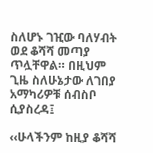ስለሆኑ ገዢው ባለሃብት ወደ ቆሻሻ መጣያ ጥሏቸዋል። በዚህም ጊዜ ስለሁኔታው ለገበያ አማካሪዎቹ ሰብስቦ ሲያስረዳ፤

‹‹ሁላችንም ከዚያ ቆሻሻ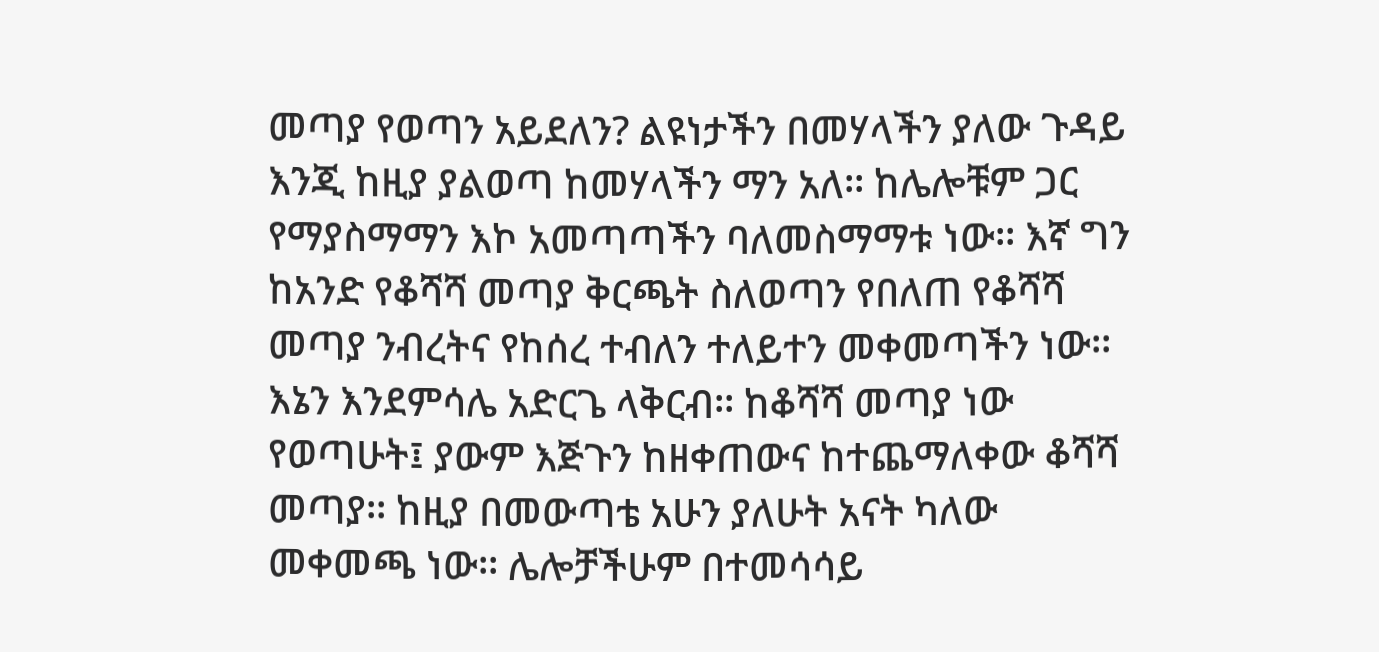መጣያ የወጣን አይደለን? ልዩነታችን በመሃላችን ያለው ጉዳይ እንጂ ከዚያ ያልወጣ ከመሃላችን ማን አለ፡፡ ከሌሎቹም ጋር የማያስማማን እኮ አመጣጣችን ባለመስማማቱ ነው፡፡ እኛ ግን ከአንድ የቆሻሻ መጣያ ቅርጫት ስለወጣን የበለጠ የቆሻሻ መጣያ ንብረትና የከሰረ ተብለን ተለይተን መቀመጣችን ነው፡፡ እኔን እንደምሳሌ አድርጌ ላቅርብ፡፡ ከቆሻሻ መጣያ ነው የወጣሁት፤ ያውም እጅጉን ከዘቀጠውና ከተጨማለቀው ቆሻሻ መጣያ፡፡ ከዚያ በመውጣቴ አሁን ያለሁት አናት ካለው መቀመጫ ነው፡፡ ሌሎቻችሁም በተመሳሳይ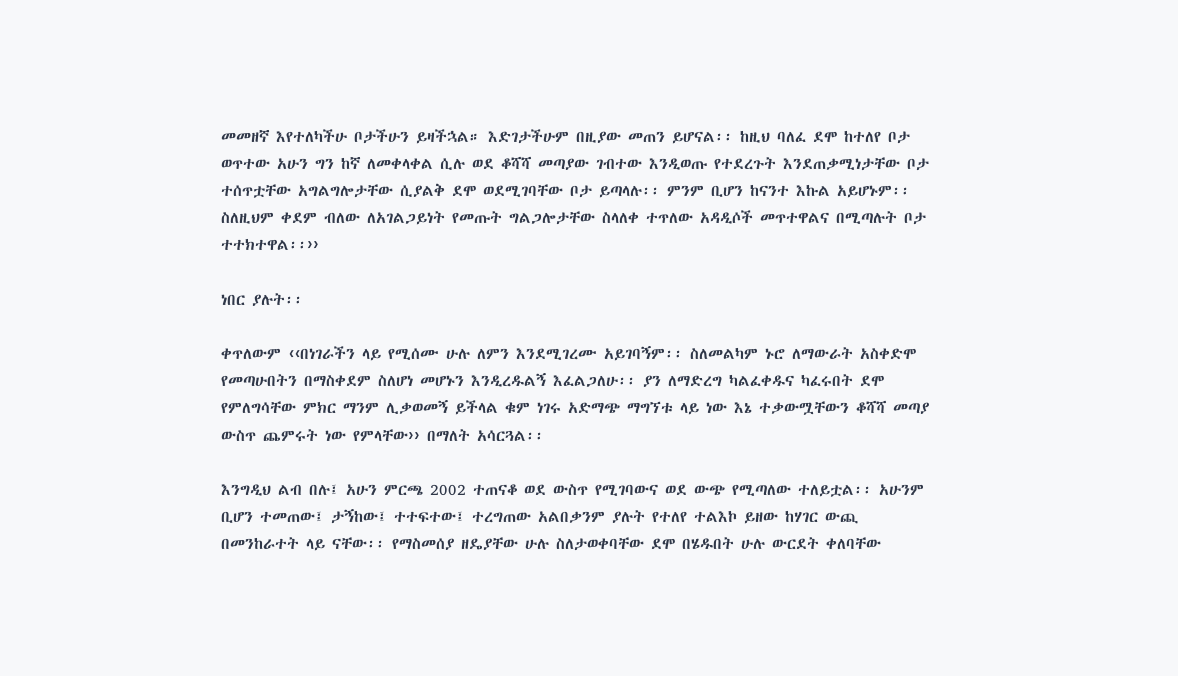መመዘኛ እየተለካችሁ ቦታችሁን ይዛችኋል። እድገታችሁም በዚያው መጠን ይሆናል፡፡ ከዚህ ባለፈ ደሞ ከተለየ ቦታ ወጥተው አሁን ግን ከኛ ለመቀላቀል ሲሉ ወደ ቆሻሻ መጣያው ገብተው እንዲወጡ የተደረጉት እንደጠቃሚነታቸው ቦታ ተሰጥቷቸው አግልግሎታቸው ሲያልቅ ደሞ ወደሚገባቸው ቦታ ይጣላሉ፡፡ ምንም ቢሆን ከናንተ እኩል አይሆኑም፡፡ ስለዚህም ቀደም ብለው ለአገልጋይነት የመጡት ግልጋሎታቸው ስላለቀ ተጥለው አዳዲሶች መጥተዋልና በሚጣሉት ቦታ ተተክተዋል፡፡››

ነበር ያሉት፡፡

ቀጥለውም ‹‹በነገራችን ላይ የሚሰሙ ሁሉ ለምን እንደሚገረሙ አይገባኝም፡፡ ስለመልካም ኑሮ ለማውራት አስቀድሞ የመጣሁበትን በማስቀደም ስለሆነ መሆኑን እንዲረዱልኝ እፈልጋለሁ፡፡ ያን ለማድረግ ካልፈቀዱና ካፈሩበት ደሞ የምለግሳቸው ምክር ማንም ሊቃወመኝ ይችላል ቁም ነገሩ አድማጭ ማግኘቱ ላይ ነው እኔ ተቃውሟቸውን ቆሻሻ መጣያ ውስጥ ጨምሩት ነው የምላቸው›› በማለት አሳርጓል፡፡

እንግዲህ ልብ በሉ፤ አሁን ምርጫ 2002 ተጠናቆ ወደ ውስጥ የሚገባውና ወደ ውጭ የሚጣለው ተለይቷል፡፡ አሁንም ቢሆን ተመጠው፤ ታኝከው፤ ተተፍተው፤ ተረግጠው አልበቃንም ያሉት የተለየ ተልእኮ ይዘው ከሃገር ውጪ በመንከራተት ላይ ናቸው፡፡ የማስመሰያ ዘዴያቸው ሁሉ ስለታወቀባቸው ደሞ በሄዱበት ሁሉ ውርደት ቀለባቸው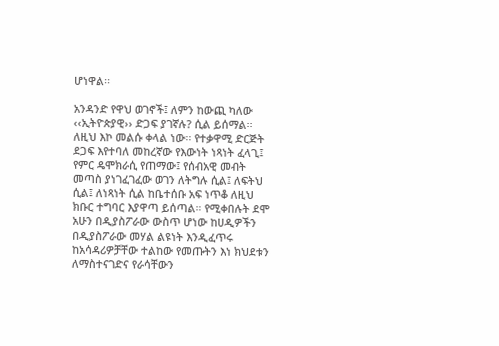ሆነዋል፡፡

አንዳንድ የዋህ ወገኖች፤ ለምን ከውጪ ካለው ‹‹ኢትዮጵያዊ›› ድጋፍ ያገኛሉ? ሲል ይሰማል፡፡ ለዚህ እኮ መልሱ ቀላል ነው፡፡ የተቃዋሚ ድርጅት ደጋፍ እየተባለ መከረኛው የእውነት ነጻነት ፈላጊ፤ የምር ዴሞክራሲ የጠማው፤ የሰብአዊ መብት መጣስ ያነገፈገፈው ወገን ለትግሉ ሲል፤ ለፍትህ ሲል፤ ለነጻነት ሲል ከቤተሰቡ አፍ ነጥቆ ለዚህ ክቡር ተግባር እያዋጣ ይሰጣል። የሚቀበሉት ደሞ አሁን በዲያስፖራው ውስጥ ሆነው ከሀዲዎችን በዲያስፖራው መሃል ልዩነት እንዲፈጥሩ ከአሳዳሪዎቻቸው ተልከው የመጡትን እነ ክህደቱን ለማስተናገድና የራሳቸውን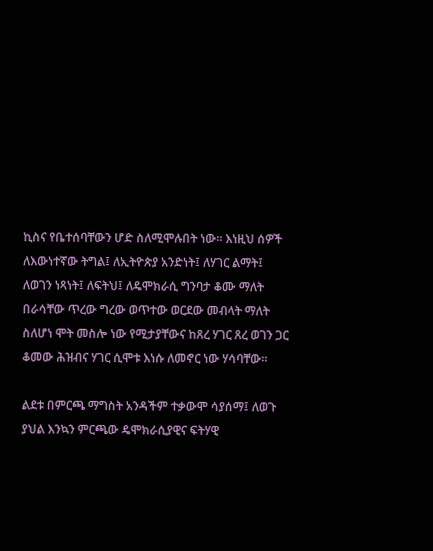ኪስና የቤተሰባቸውን ሆድ ስለሚሞሉበት ነው፡፡ እነዚህ ሰዎች ለእውነተኛው ትግል፤ ለኢትዮጵያ አንድነት፤ ለሃገር ልማት፤ ለወገን ነጻነት፤ ለፍትህ፤ ለዴሞክራሲ ግንባታ ቆሙ ማለት በራሳቸው ጥረው ግረው ወጥተው ወርደው መብላት ማለት ስለሆነ ሞት መስሎ ነው የሚታያቸውና ከጸረ ሃገር ጸረ ወገን ጋር ቆመው ሕዝብና ሃገር ሲሞቱ እነሱ ለመኖር ነው ሃሳባቸው፡፡

ልደቱ በምርጫ ማግስት አንዳችም ተቃውሞ ሳያሰማ፤ ለወጉ ያህል እንኳን ምርጫው ዴሞክራሲያዊና ፍትሃዊ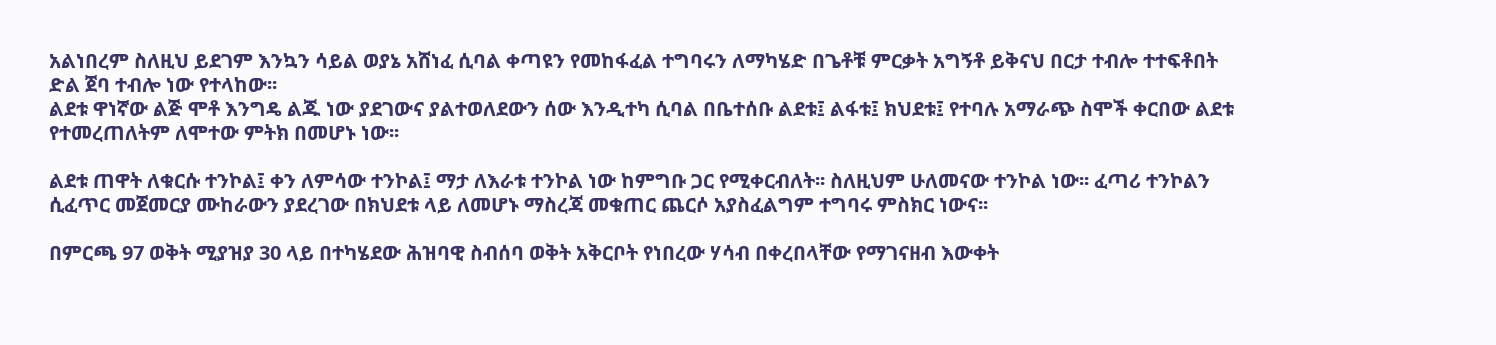አልነበረም ስለዚህ ይደገም እንኳን ሳይል ወያኔ አሸነፈ ሲባል ቀጣዩን የመከፋፈል ተግባሩን ለማካሄድ በጌቶቹ ምርቃት አግኝቶ ይቅናህ በርታ ተብሎ ተተፍቶበት ድል ጀባ ተብሎ ነው የተላከው፡፡
ልደቱ ዋነኛው ልጅ ሞቶ እንግዴ ልጁ ነው ያደገውና ያልተወለደውን ሰው እንዲተካ ሲባል በቤተሰቡ ልደቱ፤ ልፋቱ፤ ክህደቱ፤ የተባሉ አማራጭ ስሞች ቀርበው ልደቱ የተመረጠለትም ለሞተው ምትክ በመሆኑ ነው፡፡

ልደቱ ጠዋት ለቁርሱ ተንኮል፤ ቀን ለምሳው ተንኮል፤ ማታ ለእራቱ ተንኮል ነው ከምግቡ ጋር የሚቀርብለት፡፡ ስለዚህም ሁለመናው ተንኮል ነው፡፡ ፈጣሪ ተንኮልን ሲፈጥር መጀመርያ ሙከራውን ያደረገው በክህደቱ ላይ ለመሆኑ ማስረጃ መቁጠር ጨርሶ አያስፈልግም ተግባሩ ምስክር ነውና፡፡

በምርጫ 97 ወቅት ሚያዝያ 30 ላይ በተካሄደው ሕዝባዊ ስብሰባ ወቅት አቅርቦት የነበረው ሃሳብ በቀረበላቸው የማገናዘብ እውቀት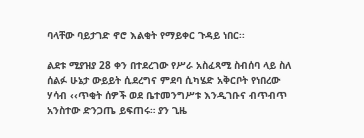ባላቸው ባይታገድ ኖሮ እልቂት የማይቀር ጉዳይ ነበር፡፡

ልደቱ ሚያዝያ 28 ቀን በተደረገው የሥራ አስፈጻሚ ስብሰባ ላይ ስለ ሰልፉ ሁኔታ ውይይት ሲደረግና ምደባ ሲካሄድ አቅርቦት የነበረው ሃሳብ ‹‹ጥቂት ሰዎች ወደ ቤተመንግሥቱ እንዲገቡና ብጥብጥ አንስተው ድንጋጤ ይፍጠሩ። ያን ጊዜ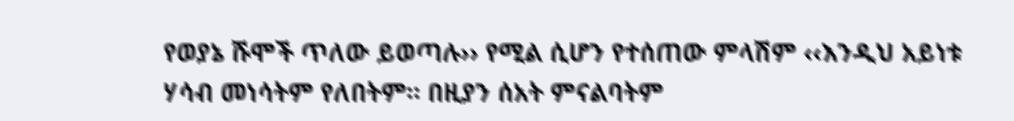የወያኔ ሹሞች ጥለው ይወጣሉ›› የሚል ሲሆን የተሰጠው ምላሽም ‹‹እንዲህ አይነቱ ሃሳብ መነሳትም የለበትም። በዚያን ሰአት ምናልባትም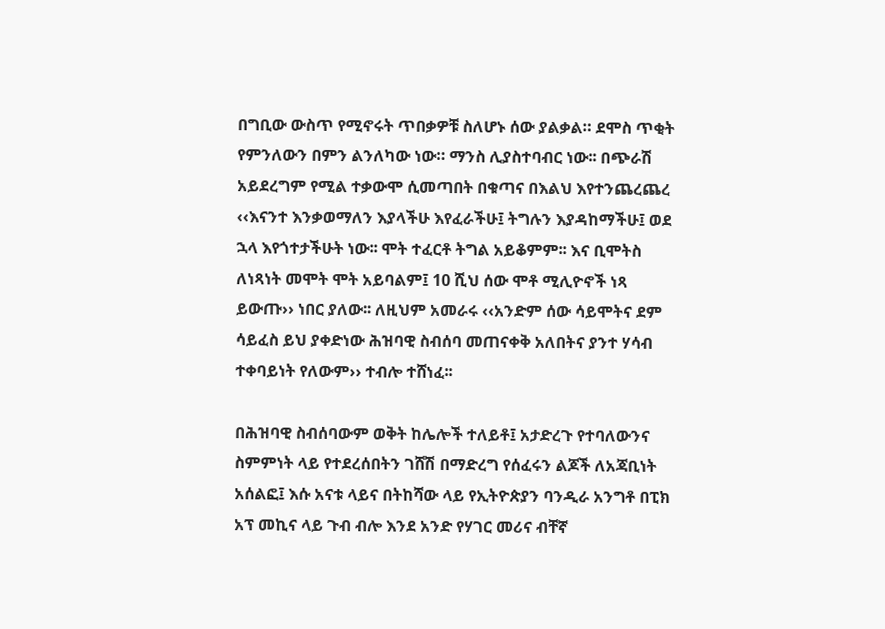በግቢው ውስጥ የሚኖሩት ጥበቃዎቹ ስለሆኑ ሰው ያልቃል። ደሞስ ጥቂት የምንለውን በምን ልንለካው ነው። ማንስ ሊያስተባብር ነው፡፡ በጭራሽ አይደረግም የሚል ተቃውሞ ሲመጣበት በቁጣና በእልህ እየተንጨረጨረ ‹‹እናንተ እንቃወማለን እያላችሁ እየፈራችሁ፤ ትግሉን እያዳከማችሁ፤ ወደ ኋላ እየጎተታችሁት ነው፡፡ ሞት ተፈርቶ ትግል አይቆምም፡፡ እና ቢሞትስ ለነጻነት መሞት ሞት አይባልም፤ 10 ሺህ ሰው ሞቶ ሚሊዮኖች ነጻ ይውጡ›› ነበር ያለው፡፡ ለዚህም አመራሩ ‹‹አንድም ሰው ሳይሞትና ደም ሳይፈስ ይህ ያቀድነው ሕዝባዊ ስብሰባ መጠናቀቅ አለበትና ያንተ ሃሳብ ተቀባይነት የለውም›› ተብሎ ተሸነፈ፡፡

በሕዝባዊ ስብሰባውም ወቅት ከሌሎች ተለይቶ፤ አታድረጉ የተባለውንና ስምምነት ላይ የተደረሰበትን ገሸሽ በማድረግ የሰፈሩን ልጆች ለአጃቢነት አሰልፎ፤ እሱ አናቱ ላይና በትከሻው ላይ የኢትዮጵያን ባንዲራ አንግቶ በፒክ አፕ መኪና ላይ ጉብ ብሎ እንደ አንድ የሃገር መሪና ብቸኛ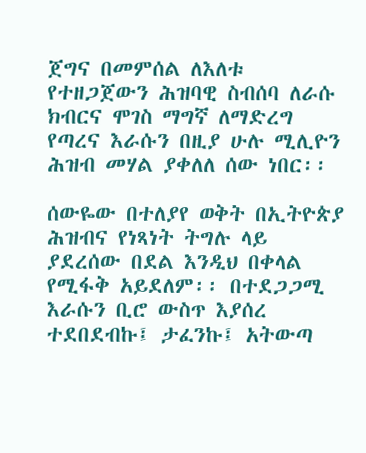ጀግና በመምሰል ለእለቱ የተዘጋጀውን ሕዝባዊ ስብሰባ ለራሱ ክብርና ሞገስ ማግኛ ለማድረግ የጣረና እራሱን በዚያ ሁሉ ሚሊዮን ሕዝብ መሃል ያቀለለ ሰው ነበር፡፡

ሰውዬው በተለያየ ወቅት በኢትዮጵያ ሕዝብና የነጻነት ትግሉ ላይ ያደረሰው በደል እንዲህ በቀላል የሚፋቅ አይደለም፡፡ በተደጋጋሚ እራሱን ቢሮ ውስጥ እያሰረ ተደበደብኩ፤ ታፈንኩ፤ አትውጣ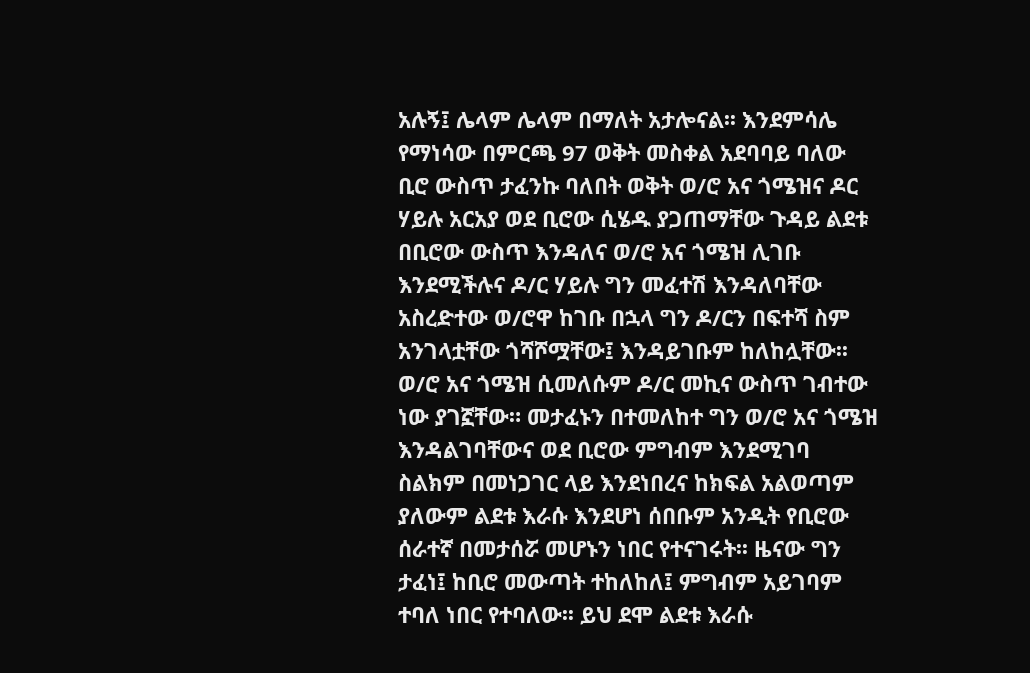አሉኝ፤ ሌላም ሌላም በማለት አታሎናል፡፡ እንደምሳሌ የማነሳው በምርጫ 97 ወቅት መስቀል አደባባይ ባለው ቢሮ ውስጥ ታፈንኩ ባለበት ወቅት ወ/ሮ አና ጎሜዝና ዶር ሃይሉ አርአያ ወደ ቢሮው ሲሄዱ ያጋጠማቸው ጉዳይ ልደቱ በቢሮው ውስጥ እንዳለና ወ/ሮ አና ጎሜዝ ሊገቡ እንደሚችሉና ዶ/ር ሃይሉ ግን መፈተሽ እንዳለባቸው አስረድተው ወ/ሮዋ ከገቡ በኋላ ግን ዶ/ርን በፍተሻ ስም አንገላቷቸው ጎሻሾሟቸው፤ እንዳይገቡም ከለከሏቸው፡፡ ወ/ሮ አና ጎሜዝ ሲመለሱም ዶ/ር መኪና ውስጥ ገብተው ነው ያገኟቸው። መታፈኑን በተመለከተ ግን ወ/ሮ አና ጎሜዝ እንዳልገባቸውና ወደ ቢሮው ምግብም እንደሚገባ ስልክም በመነጋገር ላይ እንደነበረና ከክፍል አልወጣም ያለውም ልደቱ እራሱ እንደሆነ ሰበቡም አንዲት የቢሮው ሰራተኛ በመታሰሯ መሆኑን ነበር የተናገሩት፡፡ ዜናው ግን ታፈነ፤ ከቢሮ መውጣት ተከለከለ፤ ምግብም አይገባም ተባለ ነበር የተባለው፡፡ ይህ ደሞ ልደቱ እራሱ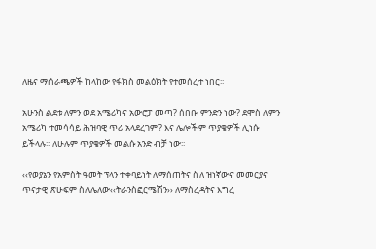ለዜና ማሰራጫዎች ከላከው የፋክስ መልዕክት የተመሰረተ ነበር፡፡

አሁንስ ልደቱ ለምን ወደ አሜሪካና አውሮፓ መጣ? ሰበቡ ምንድን ነው? ደሞስ ለምን አሜሪካ ተመሳሳይ ሕዝባዊ ጥሪ አላደረገም? እና ሌሎችም ጥያቄዎች ሊነሱ ይችላሉ፡፡ ለሁሉም ጥያቄዎች መልሱ አንድ ብቻ ነው፡፡

‹‹የወያኔን የአምስት ዓመት ፕላን ተቀባይነት ለማሰጠትና ስለ ዝነኛውና መመርያና ጥናታዊ ጽሁፍም ስለሌለው‹‹ትራንስፎርሜሽን›› ለማስረዳትና እግረ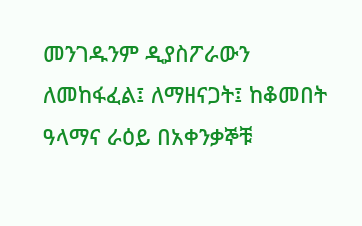መንገዱንም ዲያስፖራውን ለመከፋፈል፤ ለማዘናጋት፤ ከቆመበት ዓላማና ራዕይ በአቀንቃኞቹ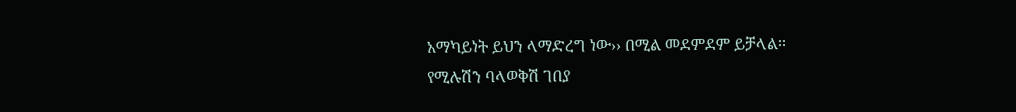አማካይነት ይህን ላማድረግ ነው›› በሚል መደምደም ይቻላል፡፡
የሚሉሽን ባላወቅሽ ገበያ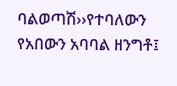ባልወጣሽ››የተባለውን የአበውን አባባል ዘንግቶ፤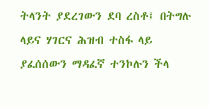ትላንት ያደረገውን ደባ ረስቶ፤ በትግሉ ላይና ሃገርና ሕዝብ ተስፋ ላይ ያፈሰሰውን ማዳፈኛ ተንኮሉን ችላ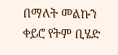በማለት መልኩን ቀይሮ የትም ቢሄድ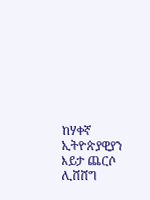ከሃቀኛ ኢትዮጵያዊያን እይታ ጨርሶ ሊሸሸግ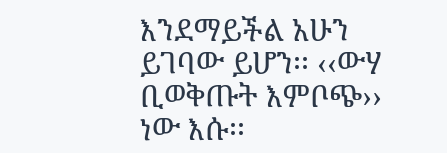እንደማይችል አሁን ይገባው ይሆን፡፡ ‹‹ውሃ ቢወቅጡት እምቦጭ›› ነው እሱ፡፡